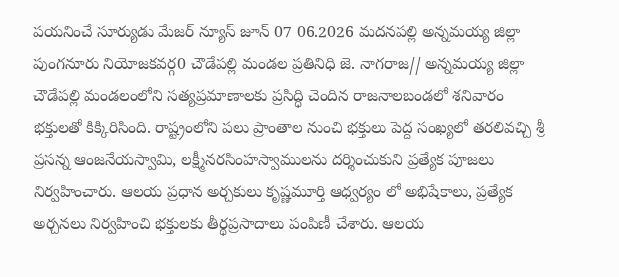పయనించే సూర్యుడు మేజర్ న్యూస్ జూన్ 07 06.2026 మదనపల్లి అన్నమయ్య జిల్లా పుంగనూరు నియోజకవర్గ0 చౌడేపల్లి మండల ప్రతినిధి జె. నాగరాజ// అన్నమయ్య జిల్లా చౌడేపల్లి మండలంలోని సత్యప్రమాణాలకు ప్రసిద్ధి చెందిన రాజనాలబండలో శనివారం భక్తులతో కిక్కిరిసింది. రాష్ట్రంలోని పలు ప్రాంతాల నుంచి భక్తులు పెద్ద సంఖ్యలో తరలివచ్చి శ్రీ ప్రసన్న ఆంజనేయస్వామి, లక్ష్మీనరసింహస్వాములను దర్శించుకుని ప్రత్యేక పూజలు నిర్వహించారు. ఆలయ ప్రధాన అర్చకులు కృష్ణమూర్తి ఆధ్వర్యం లో అభిషేకాలు, ప్రత్యేక అర్చనలు నిర్వహించి భక్తులకు తీర్థప్రసాదాలు పంపిణీ చేశారు. ఆలయ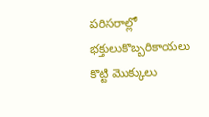పరిసరాల్లో భక్తులుకొబ్బరికాయలు కొట్టి మొక్కులు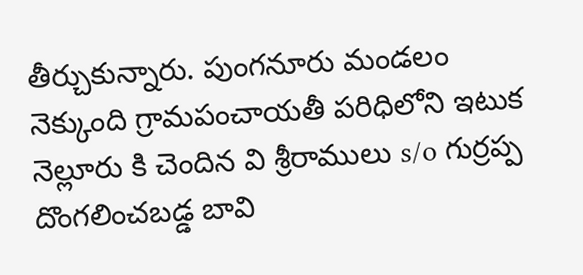తీర్చుకున్నారు. పుంగనూరు మండలం నెక్కుంది గ్రామపంచాయతీ పరిధిలోని ఇటుక నెల్లూరు కి చెందిన వి శ్రీరాములు s/o గుర్రప్ప దొంగలించబడ్డ బావి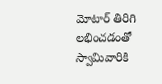మోటార్ తిరిగి లభించడంతో స్వామివారికి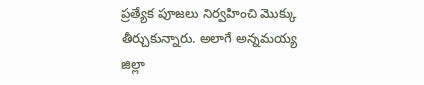ప్రత్యేక పూజలు నిర్వహించి మొక్కు తీర్చుకున్నారు. అలాగే అన్నమయ్య జిల్లా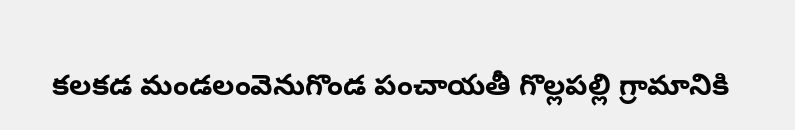కలకడ మండలంవెనుగొండ పంచాయతీ గొల్లపల్లి గ్రామానికి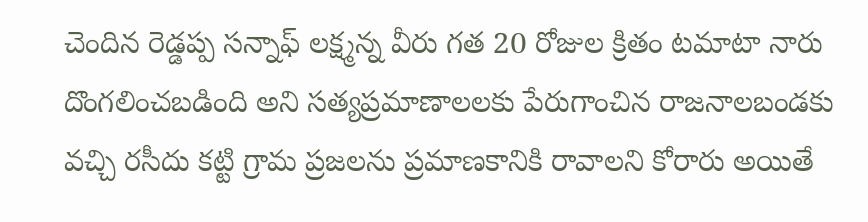చెందిన రెడ్డప్ప సన్నాఫ్ లక్ష్మన్న వీరు గత 20 రోజుల క్రితం టమాటా నారు దొంగలించబడింది అని సత్యప్రమాణాలలకు పేరుగాంచిన రాజనాలబండకు వచ్చి రసీదు కట్టి గ్రామ ప్రజలను ప్రమాణకానికి రావాలని కోరారు అయితే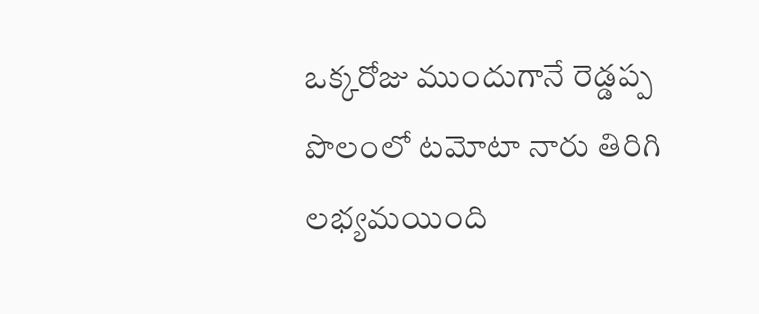ఒక్కరోజు ముందుగానే రెడ్డప్ప పొలంలో టమోటా నారు తిరిగి లభ్యమయింది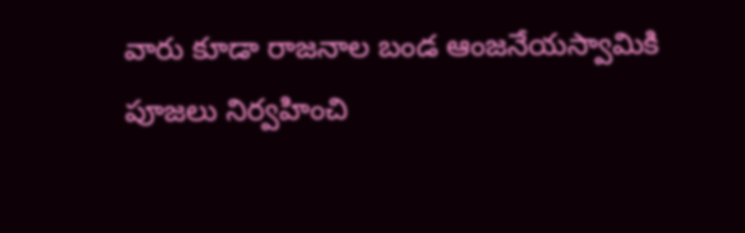వారు కూడా రాజనాల బండ ఆంజనేయస్వామికి పూజలు నిర్వహించి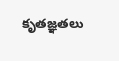కృతజ్ఞతలు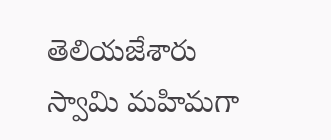తెలియజేశారు స్వామి మహిమగా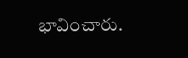భావించారు.